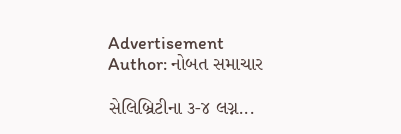Advertisement
Author: નોબત સમાચાર

સેલિબ્રિટીના ૩-૪ લગ્ન...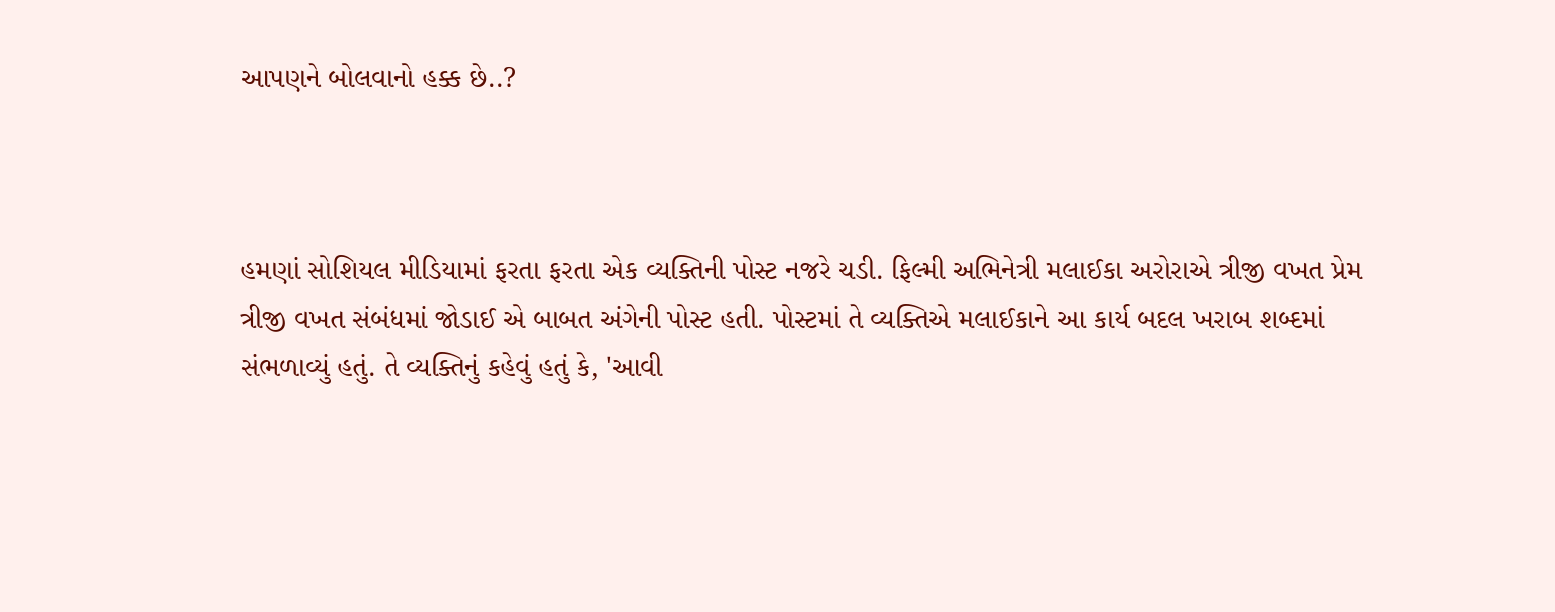આપણને બોલવાનો હક્ક છે..?



હમણાં સોશિયલ મીડિયામાં ફરતા ફરતા એક વ્યક્તિની પોસ્ટ નજરે ચડી. ફિલ્મી અભિનેત્રી મલાઈકા અરોરાએ ત્રીજી વખત પ્રેમ ત્રીજી વખત સંબંધમાં જોડાઈ એ બાબત અંગેની પોસ્ટ હતી. પોસ્ટમાં તે વ્યક્તિએ મલાઈકાને આ કાર્ય બદલ ખરાબ શબ્દમાં સંભળાવ્યું હતું. તે વ્યક્તિનું કહેવું હતું કે, 'આવી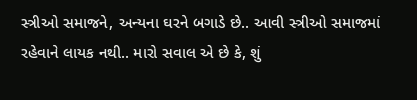સ્ત્રીઓ સમાજને, અન્યના ઘરને બગાડે છે.. આવી સ્ત્રીઓ સમાજમાં રહેવાને લાયક નથી.. મારો સવાલ એ છે કે, શું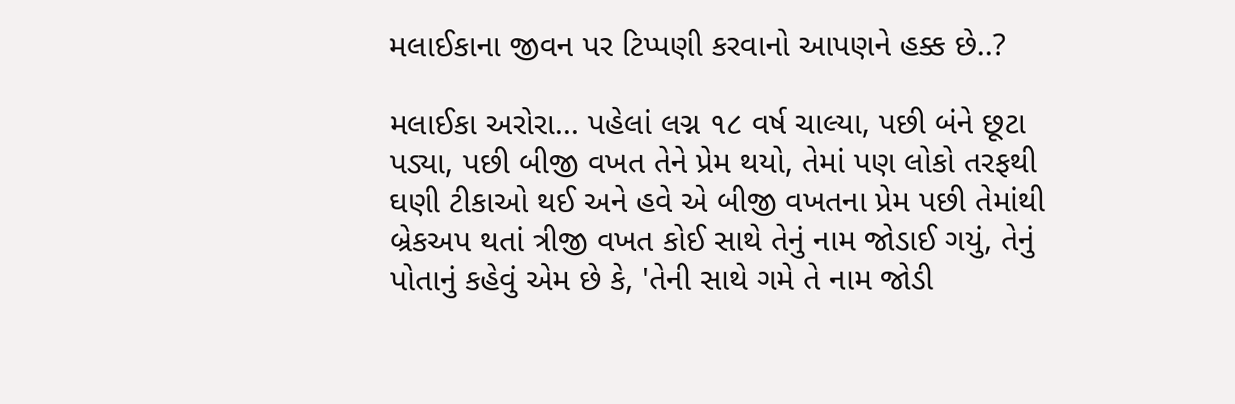મલાઈકાના જીવન પર ટિપ્પણી કરવાનો આપણને હક્ક છે..?

મલાઈકા અરોરા... પહેલાં લગ્ન ૧૮ વર્ષ ચાલ્યા, પછી બંને છૂટા પડ્યા, પછી બીજી વખત તેને પ્રેમ થયો, તેમાં પણ લોકો તરફથી ઘણી ટીકાઓ થઈ અને હવે એ બીજી વખતના પ્રેમ પછી તેમાંથી બ્રેકઅપ થતાં ત્રીજી વખત કોઈ સાથે તેનું નામ જોડાઈ ગયું, તેનું પોતાનું કહેવું એમ છે કે, 'તેની સાથે ગમે તે નામ જોડી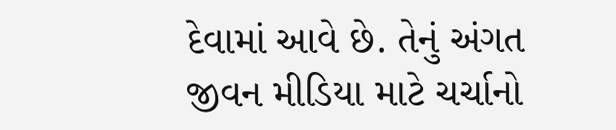દેવામાં આવે છે. તેનું અંગત જીવન મીડિયા માટે ચર્ચાનો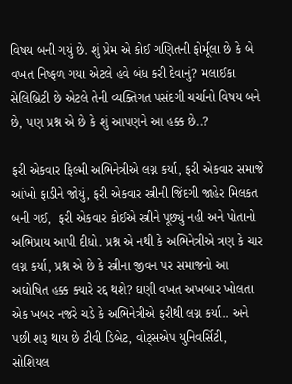વિષય બની ગયું છે. શું પ્રેમ એ કોઈ ગણિતની ફોર્મૂલા છે કે બે વખત નિષ્ફળ ગયા એટલે હવે બંધ કરી દેવાનું? મલાઈકા સેલિબ્રિટી છે એટલે તેની વ્યક્તિગત પસંદગી ચર્ચાનો વિષય બને છે, પણ પ્રશ્ન એ છે કે શું આપણને આ હક્ક છે..?

ફરી એકવાર ફિલ્મી અભિનેત્રીએ લગ્ન કર્યા, ફરી એકવાર સમાજે આંખો ફાડીને જોયું, ફરી એકવાર સ્ત્રીની જિંદગી જાહેર મિલકત બની ગઈ,  ફરી એકવાર કોઈએ સ્ત્રીને પૂછ્યું નહી અને પોતાનો અભિપ્રાય આપી દીધો. પ્રશ્ન એ નથી કે અભિનેત્રીએ ત્રણ કે ચાર લગ્ન કર્યા, પ્રશ્ન એ છે કે સ્ત્રીના જીવન પર સમાજનો આ અઘોષિત હક્ક ક્યારે રદ્દ થશે? ઘણી વખત અખબાર ખોલતા એક ખબર નજરે ચડે કે અભિનેત્રીએ ફરીથી લગ્ન કર્યા.. અને પછી શરૂ થાય છે ટીવી ડિબેટ, વોટ્સએપ યુનિવર્સિટી, સોશિયલ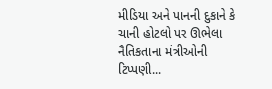મીડિયા અને પાનની દુકાને કે ચાની હોટલો પર ઊભેલા નૈતિકતાના મંત્રીઓની ટિપ્પણી...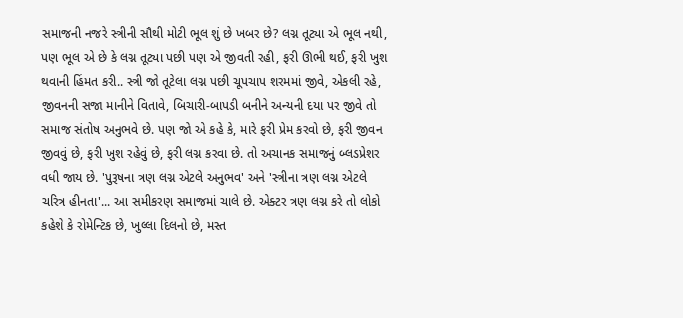સમાજની નજરે સ્ત્રીની સૌથી મોટી ભૂલ શું છે ખબર છે? લગ્ન તૂટ્યા એ ભૂલ નથી, પણ ભૂલ એ છે કે લગ્ન તૂટ્યા પછી પણ એ જીવતી રહી, ફરી ઊભી થઈ, ફરી ખુશ થવાની હિંમત કરી.. સ્ત્રી જો તૂટેલા લગ્ન પછી ચૂપચાપ શરમમાં જીવે, એકલી રહે, જીવનની સજા માનીને વિતાવે, બિચારી-બાપડી બનીને અન્યની દયા પર જીવે તો સમાજ સંતોષ અનુભવે છે. પણ જો એ કહે કે, મારે ફરી પ્રેમ કરવો છે, ફરી જીવન જીવવું છે, ફરી ખુશ રહેવું છે, ફરી લગ્ન કરવા છે. તો અચાનક સમાજનું બ્લડપ્રેશર વધી જાય છે. 'પુરૂષના ત્રણ લગ્ન એટલે અનુભવ' અને 'સ્ત્રીના ત્રણ લગ્ન એટલે ચરિત્ર હીનતા'... આ સમીકરણ સમાજમાં ચાલે છે. એક્ટર ત્રણ લગ્ન કરે તો લોકો કહેશે કે રોમેન્ટિક છે, ખુલ્લા દિલનો છે, મસ્ત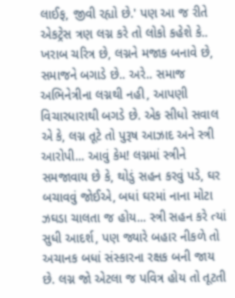લાઈફ, જીવી રહ્યો છે.' પણ આ જ રીતે એકટ્રેસ ત્રણ લગ્ન કરે તો લોકો કહેશે કે.. ખરાબ ચરિત્ર છે, લગ્નને મજાક બનાવે છે, સમાજને બગાડે છે.. અરે.. સમાજ અભિનેત્રીના લગ્નથી નહી, આપણી વિચારધારાથી બગડે છે. એક સીધો સવાલ એ કે, લગ્ન તૂટે તો પુરૂષ આઝાદ અને સ્ત્રી આરોપી... આવું કેમ! લગ્નમાં સ્ત્રીને સમજાવાય છે કે, થોડું સહન કરવું પડે, ઘર બચાવવું જોઈએ, બધાં ઘરમાં નાના મોટા ઝઘડા ચાલતા જ હોય... સ્ત્રી સહન કરે ત્યાં સુધી આદર્શ, પણ જ્યારે બહાર નીકળે તો અચાનક બધાં સંસ્કારના રક્ષક બની જાય છે. લગ્ન જો એટલા જ પવિત્ર હોય તો તૂટતી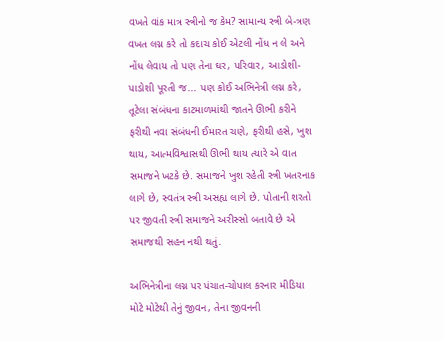વખતે વાંક માત્ર સ્ત્રીનો જ કેમ? સામાન્ય સ્ત્રી બે-ત્રણ વખત લગ્ન કરે તો કદાચ કોઈ એટલી નોંધ ન લે અને નોંધ લેવાય તો પણ તેના ઘર, પરિવાર, આડોશી-પાડોશી પૂરતી જ... પણ કોઈ અભિનેત્રી લગ્ન કરે, તૂટેલા સંબંધના કાટમાળમાંથી જાતને ઊભી કરીને ફરીથી નવા સંબંધની ઈમારત ચણે, ફરીથી હસે, ખુશ થાય, આત્મવિશ્વાસથી ઊભી થાય ત્યારે એ વાત સમાજને ખટકે છે. સમાજને ખુશ રહેતી સ્ત્રી ખતરનાક લાગે છે, સ્વતંત્ર સ્ત્રી અસહ્ય લાગે છે. પોતાની શરતો પર જીવતી સ્ત્રી સમાજને અરીસ્સો બતાવે છે એ સમાજથી સહન નથી થતું.

અભિનેત્રીના લગ્ન પર પંચાત-ચોપાલ કરનાર મીડિયા મોટે મોટેથી તેનું જીવન, તેના જીવનની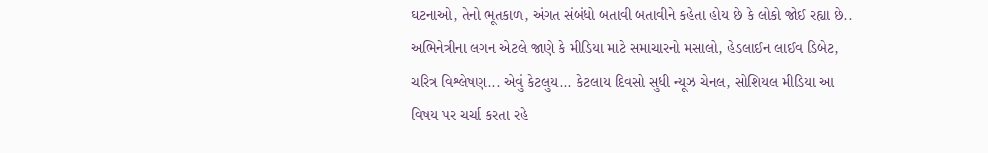ઘટનાઓ, તેનો ભૂતકાળ, અંગત સંબંધો બતાવી બતાવીને કહેતા હોય છે કે લોકો જોઈ રહ્યા છે.. અભિનેત્રીના લગન એટલે જાણે કે મીડિયા માટે સમાચારનો મસાલો, હેડલાઈન લાઈવ ડિબેટ, ચરિત્ર વિશ્લેષણ... એવું કેટલુય... કેટલાય દિવસો સુધી ન્યૂઝ ચેનલ, સોશિયલ મીડિયા આ વિષય પર ચર્ચા કરતા રહે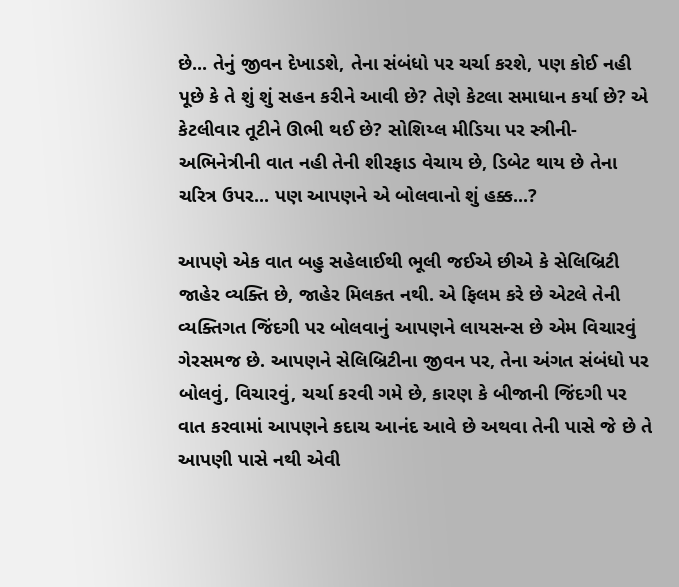છે... તેનું જીવન દેખાડશે, તેના સંબંધો પર ચર્ચા કરશે, પણ કોઈ નહી પૂછે કે તે શું શું સહન કરીને આવી છે? તેણે કેટલા સમાધાન કર્યા છે? એ કેટલીવાર તૂટીને ઊભી થઈ છે? સોશિય્લ મીડિયા પર સ્ત્રીની-અભિનેત્રીની વાત નહી તેની શીરફાડ વેચાય છે, ડિબેટ થાય છે તેના ચરિત્ર ઉપર... પણ આપણને એ બોલવાનો શું હક્ક...?

આપણે એક વાત બહુ સહેલાઈથી ભૂલી જઈએ છીએ કે સેલિબ્રિટી જાહેર વ્યક્તિ છે, જાહેર મિલકત નથી. એ ફિલમ કરે છે એટલે તેની વ્યક્તિગત જિંદગી પર બોલવાનું આપણને લાયસન્સ છે એમ વિચારવું ગેરસમજ છે. આપણને સેલિબ્રિટીના જીવન પર, તેના અંગત સંબંધો પર બોલવું, વિચારવું, ચર્ચા કરવી ગમે છે, કારણ કે બીજાની જિંદગી પર વાત કરવામાં આપણને કદાચ આનંદ આવે છે અથવા તેની પાસે જે છે તે આપણી પાસે નથી એવી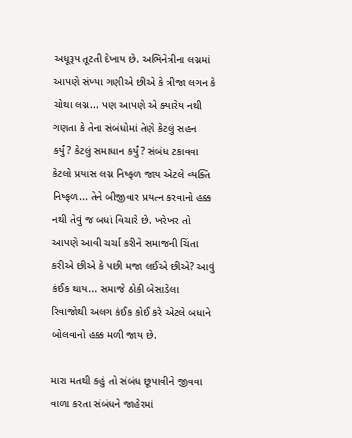અધૂરૂપ તૂટતી દેખાય છે. અભિનેત્રીના લગ્નમાં આપણે સંખ્યા ગણીએ છીએ કે ત્રીજા લગન કે ચોથા લગ્ન... પણ આપણે એ ક્યારેય નથી ગણતા કે તેના સંબંધોમાં તેણે કેટલું સહન કર્યું? કેટલું સમાધાન કર્યું? સંબંધ ટકાવવા કેટલો પ્રયાસ લગ્ન નિષ્ફળ જાય એટલે વ્યક્તિ નિષ્ફળ... તેને બીજીવાર પ્રયત્ન કરવાનો હક્ક નથી તેવું જ બધાં વિચારે છે. ખરેખર તો આપણે આવી ચર્ચા કરીને સમાજની ચિંતા કરીએ છીએ કે પછી મજા લઈએ છીએ? આવું કંઈક થાય... સમાજે ઠોકી બેસાડેલા રિવાજોથી અલગ કંઈક કોઈ કરે એટલે બધાને બોલવાનો હક્ક મળી જાય છે.

મારા મતથી કહું તો સંબંધ છૂપાવીને જીવવા વાળા કરતા સંબંધને જાહેરમાં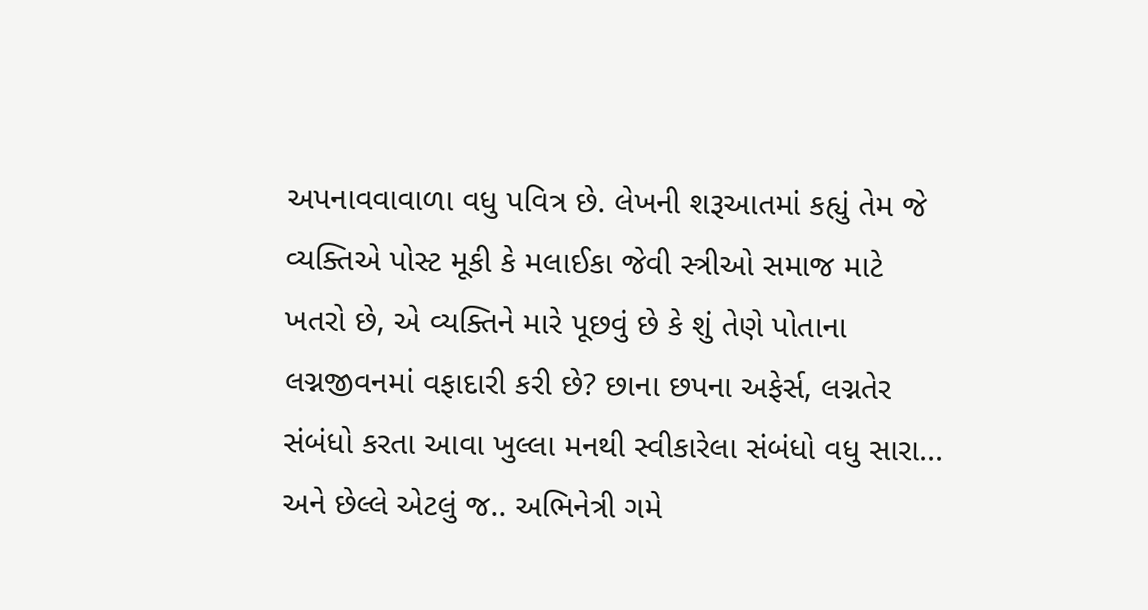અપનાવવાવાળા વધુ પવિત્ર છે. લેખની શરૂઆતમાં કહ્યું તેમ જે વ્યક્તિએ પોસ્ટ મૂકી કે મલાઈકા જેવી સ્ત્રીઓ સમાજ માટે ખતરો છે, એ વ્યક્તિને મારે પૂછવું છે કે શું તેણે પોતાના લગ્નજીવનમાં વફાદારી કરી છે? છાના છપના અફેર્સ, લગ્નતેર સંબંધો કરતા આવા ખુલ્લા મનથી સ્વીકારેલા સંબંધો વધુ સારા... અને છેલ્લે એટલું જ.. અભિનેત્રી ગમે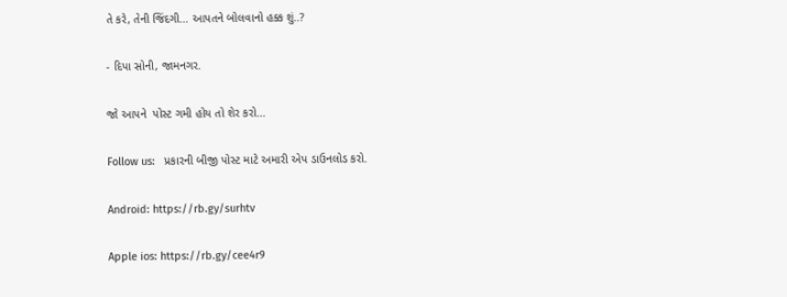તે કરે, તેની જિંદગી... આપતને બોલવાનો હક્ક શું..?

- દિપા સોની, જામનગર.

જો આપને  પોસ્ટ ગમી હોય તો શેર કરો...

Follow us:   પ્રકારની બીજી પોસ્ટ માટે અમારી એપ ડાઉનલોડ કરો.

Android: https://rb.gy/surhtv

Apple ios: https://rb.gy/cee4r9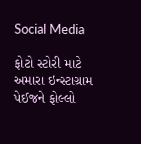Social Media

ફોટો સ્ટોરી માટે અમારા ઇન્સ્ટાગ્રામ પેઈજને ફોલ્લો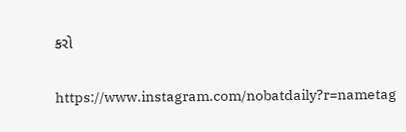કરો

https://www.instagram.com/nobatdaily?r=nametag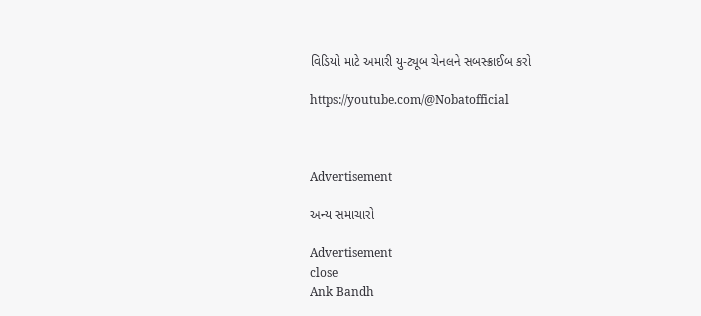વિડિયો માટે અમારી યુ-ટ્યૂબ ચેનલને સબસ્ક્રાઈબ કરો

https://youtube.com/@Nobatofficial



Advertisement

અન્ય સમાચારો

Advertisement
close
Ank Bandh